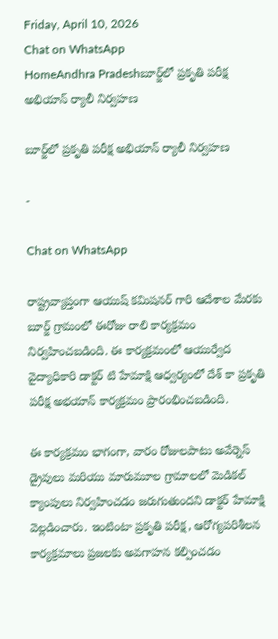Friday, April 10, 2026
Chat on WhatsApp
HomeAndhra Pradeshబూర్జ్‌లో ప్రకృతి పరీక్ష అభియాన్ ర్యాలీ నిర్వహణ

బూర్జ్‌లో ప్రకృతి పరీక్ష అభియాన్ ర్యాలీ నిర్వహణ

-

Chat on WhatsApp

రాష్ట్రవ్యాప్తంగా ఆయుష్ కమిషనర్ గారి ఆదేశాల మేరకు బూర్జ్ గ్రామంలో ఈరోజు రాలి కార్యక్రమం నిర్వహించబడింది. ఈ కార్యక్రమంలో ఆయుర్వేద వైద్యాధికారి డాక్టర్ టి హేమాక్షి ఆధ్వర్యంలో దేశ్ కా ప్రకృతి పరీక్ష అభయాన్ కార్యక్రమం ప్రారంభించబడింది.

ఈ కార్యక్రమం భాగంగా, వారం రోజులపాటు అవేర్నెస్ డ్రైవులు మరియు మారుమూల గ్రామాలలో మెడికల్ క్యాంపులు నిర్వహించడం జరుగుతుందని డాక్టర్ హేమాక్షి వెల్లడించారు. ఇంటింటా ప్రకృతి పరీక్ష, ఆరోగ్యపరిశీలన కార్యక్రమాలు ప్రజలకు అవగాహన కల్పించడం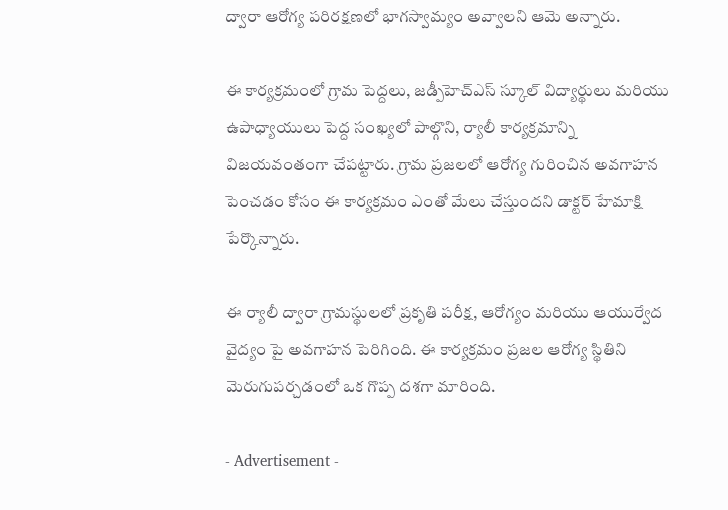ద్వారా ఆరోగ్య పరిరక్షణలో భాగస్వామ్యం అవ్వాలని ఆమె అన్నారు.

ఈ కార్యక్రమంలో గ్రామ పెద్దలు, జడ్పీహెచ్ఎస్ స్కూల్ విద్యార్థులు మరియు ఉపాధ్యాయులు పెద్ద సంఖ్యలో పాల్గొని, ర్యాలీ కార్యక్రమాన్ని విజయవంతంగా చేపట్టారు. గ్రామ ప్రజలలో ఆరోగ్య గురించిన అవగాహన పెంచడం కోసం ఈ కార్యక్రమం ఎంతో మేలు చేస్తుందని డాక్టర్ హేమాక్షి పేర్కొన్నారు.

ఈ ర్యాలీ ద్వారా గ్రామస్థులలో ప్రకృతి పరీక్ష, ఆరోగ్యం మరియు ఆయుర్వేద వైద్యం పై అవగాహన పెరిగింది. ఈ కార్యక్రమం ప్రజల ఆరోగ్య స్థితిని మెరుగుపర్చడంలో ఒక గొప్ప దశగా మారింది.

- Advertisement -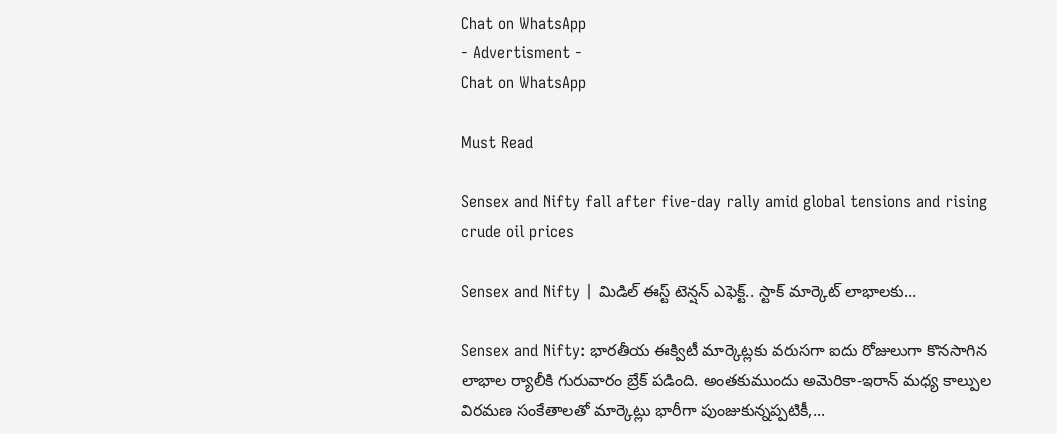Chat on WhatsApp
- Advertisment -
Chat on WhatsApp

Must Read

Sensex and Nifty fall after five-day rally amid global tensions and rising crude oil prices

Sensex and Nifty | మిడిల్ ఈస్ట్ టెన్షన్ ఎఫెక్ట్.. స్టాక్ మార్కెట్‌ లాభాలకు...

Sensex and Nifty: భారతీయ ఈక్విటీ మార్కెట్లకు వరుసగా ఐదు రోజులుగా కొనసాగిన లాభాల ర్యాలీకి గురువారం బ్రేక్ పడింది. అంతకుముందు అమెరికా-ఇరాన్ మధ్య కాల్పుల విరమణ సంకేతాలతో మార్కెట్లు భారీగా పుంజుకున్నప్పటికీ,...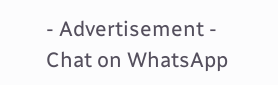- Advertisement -
Chat on WhatsApp